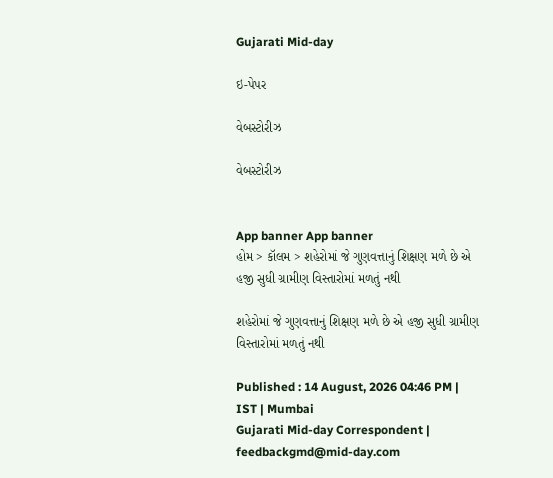Gujarati Mid-day

ઇ-પેપર

વેબસ્ટોરીઝ

વેબસ્ટોરીઝ


App banner App banner
હોમ > કૉલમ > શહેરોમાં જે ગુણવત્તાનું શિક્ષણ મળે છે એ હજી સુધી ગ્રામીણ વિસ્તારોમાં મળતું નથી

શહેરોમાં જે ગુણવત્તાનું શિક્ષણ મળે છે એ હજી સુધી ગ્રામીણ વિસ્તારોમાં મળતું નથી

Published : 14 August, 2026 04:46 PM | IST | Mumbai
Gujarati Mid-day Correspondent | feedbackgmd@mid-day.com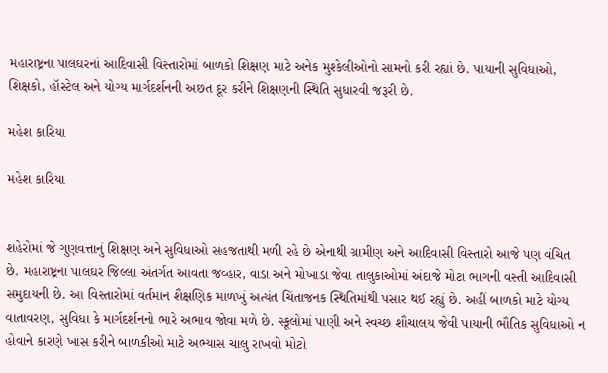મહારાષ્ટ્રના પાલઘરનાં આદિવાસી વિસ્તારોમાં બાળકો શિક્ષણ માટે અનેક મુશ્કેલીઓનો સામનો કરી રહ્યાં છે. પાયાની સુવિધાઓ, શિક્ષકો, હૉસ્ટેલ અને યોગ્ય માર્ગદર્શનની અછત દૂર કરીને શિક્ષણની સ્થિતિ સુધારવી જરૂરી છે.

મહેશ કારિયા

મહેશ કારિયા


શહેરોમાં જે ગુણવત્તાનું શિક્ષણ અને સુવિધાઓ સહજતાથી મળી રહે છે એનાથી ગ્રામીણ અને આદિવાસી વિસ્તારો આજે પણ વંચિત છે. મહારાષ્ટ્રના પાલઘર જિલ્લા અંતર્ગત આવતા જવ્હાર, વાડા અને મોખાડા જેવા તાલુકાઓમાં અંદાજે મોટા ભાગની વસ્તી આદિવાસી સમુદાયની છે. આ વિસ્તારોમાં વર્તમાન શૈક્ષણિક માળખું અત્યંત ચિંતાજનક સ્થિતિમાંથી પસાર થઈ રહ્યું છે. અહીં બાળકો માટે યોગ્ય વાતાવરણ, સુવિધા કે માર્ગદર્શનનો ભારે અભાવ જોવા મળે છે. સ્કૂલોમાં પાણી અને સ્વચ્છ શૌચાલય જેવી પાયાની ભૌતિક સુવિધાઓ ન હોવાને કારણે ખાસ કરીને બાળકીઓ માટે અભ્યાસ ચાલુ રાખવો મોટો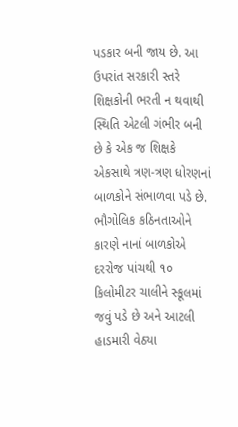પડકાર બની જાય છે. આ ઉપરાંત સરકારી સ્તરે શિક્ષકોની ભરતી ન થવાથી સ્થિતિ એટલી ગંભીર બની છે કે એક જ શિક્ષકે એકસાથે ત્રણ-ત્રણ ધોરણનાં બાળકોને સંભાળવા પડે છે. ભૌગોલિક કઠિનતાઓને કારણે નાનાં બાળકોએ દરરોજ પાંચથી ૧૦ કિલોમીટર ચાલીને સ્કૂલમાં જવું પડે છે અને આટલી હાડમારી વેઠ્યા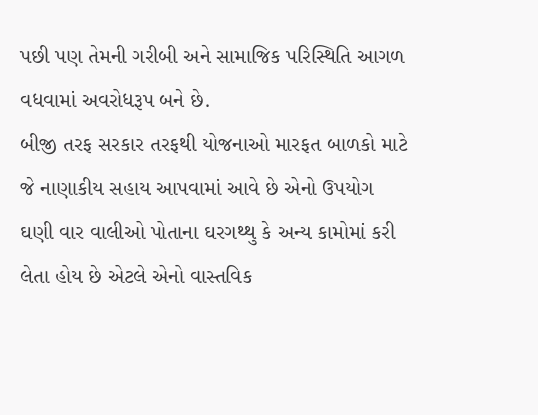પછી પણ તેમની ગરીબી અને સામાજિક પરિસ્થિતિ આગળ વધવામાં અવરોધરૂપ બને છે.
બીજી તરફ સરકાર તરફથી યોજનાઓ મારફત બાળકો માટે જે નાણાકીય સહાય આપવામાં આવે છે એનો ઉપયોગ ઘણી વાર વાલીઓ પોતાના ઘરગથ્થુ કે અન્ય કામોમાં કરી લેતા હોય છે એટલે એનો વાસ્તવિક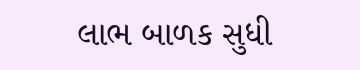લાભ બાળક સુધી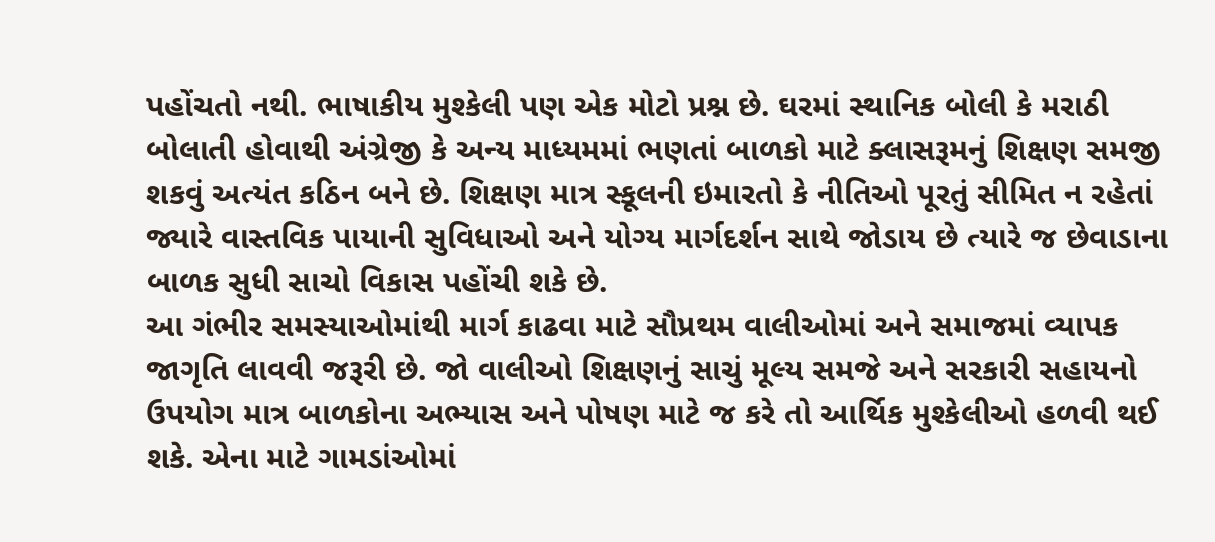પહોંચતો નથી. ભાષાકીય મુશ્કેલી પણ એક મોટો પ્રશ્ન છે. ઘરમાં સ્થાનિક બોલી કે મરાઠી બોલાતી હોવાથી અંગ્રેજી કે અન્ય માધ્યમમાં ભણતાં બાળકો માટે ક્લાસરૂમનું શિક્ષણ સમજી શકવું અત્યંત કઠિન બને છે. શિક્ષણ માત્ર સ્કૂલની ઇમારતો કે નીતિઓ પૂરતું સીમિત ન રહેતાં જ્યારે વાસ્તવિક પાયાની સુવિધાઓ અને યોગ્ય માર્ગદર્શન સાથે જોડાય છે ત્યારે જ છેવાડાના બાળક સુધી સાચો વિકાસ પહોંચી શકે છે.
આ ગંભીર સમસ્યાઓમાંથી માર્ગ કાઢવા માટે સૌપ્રથમ વાલીઓમાં અને સમાજમાં વ્યાપક જાગૃતિ લાવવી જરૂરી છે. જો વાલીઓ શિક્ષણનું સાચું મૂલ્ય સમજે અને સરકારી સહાયનો ઉપયોગ માત્ર બાળકોના અભ્યાસ અને પોષણ માટે જ કરે તો આર્થિક મુશ્કેલીઓ હળવી થઈ શકે. એના માટે ગામડાંઓમાં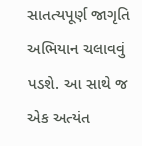સાતત્યપૂર્ણ જાગૃતિ અભિયાન ચલાવવું પડશે. આ સાથે જ એક અત્યંત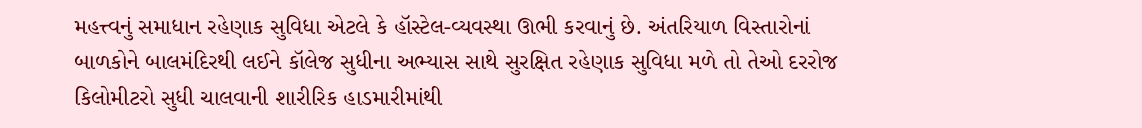મહત્ત્વનું સમાધાન રહેણાક સુવિધા એટલે કે હૉસ્ટેલ-વ્યવસ્થા ઊભી કરવાનું છે. અંતરિયાળ વિસ્તારોનાં બાળકોને બાલમંદિરથી લઈને કૉલેજ સુધીના અભ્યાસ સાથે સુરક્ષિત રહેણાક સુવિધા મળે તો તેઓ દરરોજ કિલોમીટરો સુધી ચાલવાની શારીરિક હાડમારીમાંથી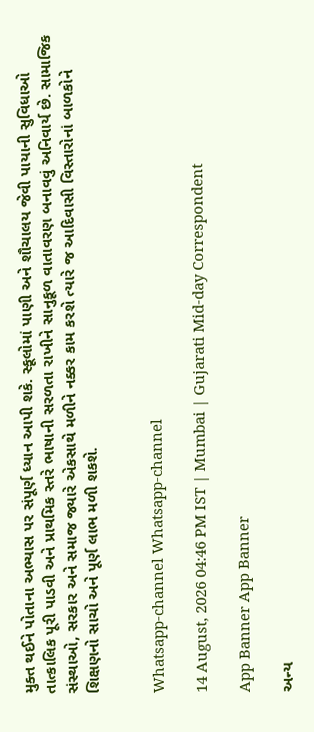મુક્ત થઈને પોતાના અભ્યાસ પર સંપૂર્ણ ધ્યાન આપી શકે. સ્કૂલોમાં પાણી અને શૌચાલય જેવી પાયાની સુવિધાઓ તાત્કાલિક પૂરી પાડવી અને પ્રાથમિક સ્તરે ભાષાની સરળતા રાખીને સાનુકૂળ વાતાવરણ બનાવવું અનિવાર્ય છે. સામાજિક સંસ્થાઓ, સરકાર અને સમાજ જ્યારે એકસાથે મળીને નક્કર કામ કરશે ત્યારે જ આદિવાસી વિસ્તારોનાં બાળકોને શિક્ષણનો સાચો અને પૂર્ણ લાભ મળી શકશે.


Whatsapp-channel Whatsapp-channel

14 August, 2026 04:46 PM IST | Mumbai | Gujarati Mid-day Correspondent

App Banner App Banner

અન્ય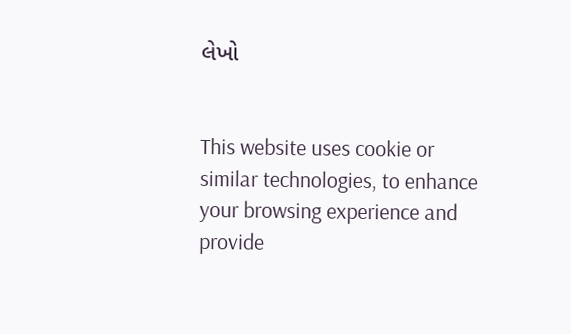લેખો


This website uses cookie or similar technologies, to enhance your browsing experience and provide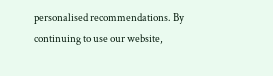personalised recommendations. By continuing to use our website,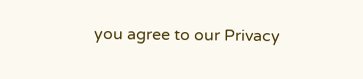you agree to our Privacy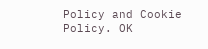Policy and Cookie Policy. OK